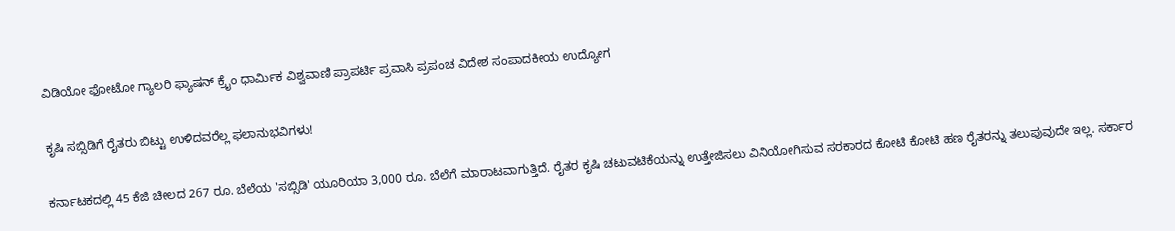ವಿಡಿಯೋ ಫೋಟೋ ಗ್ಯಾಲರಿ ಫ್ಯಾಷನ್ ಕ್ರೈಂ ಧಾರ್ಮಿಕ ವಿಶ್ವವಾಣಿ ಪ್ರಾಪರ್ಟಿ ಪ್ರವಾಸಿ ಪ್ರಪಂಚ ವಿದೇಶ ಸಂಪಾದಕೀಯ ಉದ್ಯೋಗ

ಕೃಷಿ ಸಬ್ಸಿಡಿಗೆ ರೈತರು ಬಿಟ್ಟು ಉಳಿದವರೆಲ್ಲ ಫಲಾನುಭವಿಗಳು!

ಕರ್ನಾಟಕದಲ್ಲಿ 45 ಕೆಜಿ ಚೀಲದ 267 ರೂ. ಬೆಲೆಯ 'ಸಬ್ಸಿಡಿ' ಯೂರಿಯಾ 3,000 ರೂ. ಬೆಲೆಗೆ ಮಾರಾಟವಾಗುತ್ತಿದೆ. ರೈತರ ಕೃಷಿ ಚಟುವಟಿಕೆಯನ್ನು ಉತ್ತೇಜಿಸಲು ವಿನಿಯೋಗಿಸುವ ಸರಕಾರದ ಕೋಟಿ ಕೋಟಿ ಹಣ ರೈತರನ್ನು ತಲುಪುವುದೇ ಇಲ್ಲ. ಸರ್ಕಾರ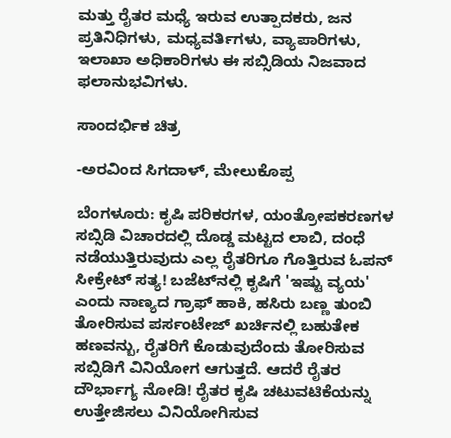ಮತ್ತು ರೈತರ ಮಧ್ಯೆ ಇರುವ ಉತ್ಪಾದಕರು, ಜನ ಪ್ರತಿನಿಧಿಗಳು, ಮಧ್ಯವರ್ತಿಗಳು, ವ್ಯಾಪಾರಿಗಳು, ಇಲಾಖಾ ಅಧಿಕಾರಿಗಳು ಈ ಸಬ್ಸಿಡಿಯ ನಿಜವಾದ ಫಲಾನುಭವಿಗಳು.

ಸಾಂದರ್ಭಿಕ ಚಿತ್ರ

-ಅರವಿಂದ ಸಿಗದಾಳ್, ಮೇಲುಕೊಪ್ಪ

ಬೆಂಗಳೂರು: ಕೃಷಿ ಪರಿಕರಗಳ, ಯಂತ್ರೋಪಕರಣಗಳ ಸಬ್ಸಿಡಿ ವಿಚಾರದಲ್ಲಿ ದೊಡ್ಡ ಮಟ್ಟದ ಲಾಬಿ, ದಂಧೆ ನಡೆಯುತ್ತಿರುವುದು ಎಲ್ಲ ರೈತರಿಗೂ ಗೊತ್ತಿರುವ ಓಪನ್ ಸೀಕ್ರೇಟ್ ಸತ್ಯ! ಬಜೆಟ್‌ನಲ್ಲಿ ಕೃಷಿಗೆ 'ಇಷ್ಟು ವ್ಯಯ' ಎಂದು ನಾಣ್ಯದ ಗ್ರಾಫ್‌ ಹಾಕಿ, ಹಸಿರು ಬಣ್ಣ ತುಂಬಿ ತೋರಿಸುವ ಪರ್ಸಂಟೇಜ್ ಖರ್ಚಿನಲ್ಲಿ ಬಹುತೇಕ ಹಣವನ್ಬು, ರೈತರಿಗೆ ಕೊಡುವುದೆಂದು ತೋರಿಸುವ ಸಬ್ಸಿಡಿಗೆ ವಿನಿಯೋಗ ಆಗುತ್ತದೆ. ಆದರೆ ರೈತರ ದೌರ್ಭಾಗ್ಯ ನೋಡಿ! ರೈತರ ಕೃಷಿ ಚಟುವಟಿಕೆಯನ್ನು ಉತ್ತೇಜಿಸಲು ವಿನಿಯೋಗಿಸುವ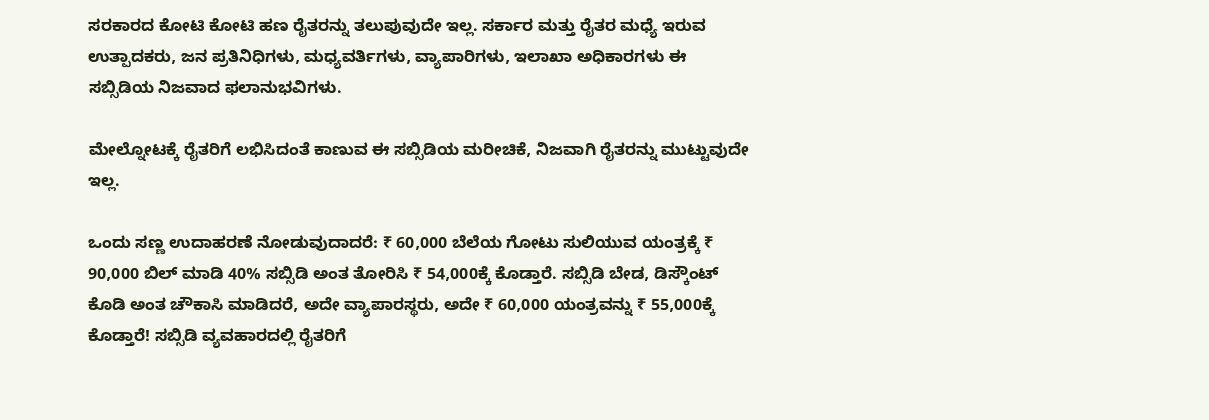ಸರಕಾರದ ಕೋಟಿ ಕೋಟಿ ಹಣ ರೈತರನ್ನು ತಲುಪುವುದೇ ಇಲ್ಲ. ಸರ್ಕಾರ ಮತ್ತು ರೈತರ ಮಧ್ಯೆ ಇರುವ ಉತ್ಪಾದಕರು, ಜನ ಪ್ರತಿನಿಧಿಗಳು, ಮಧ್ಯವರ್ತಿಗಳು, ವ್ಯಾಪಾರಿಗಳು, ಇಲಾಖಾ ಅಧಿಕಾರಗಳು ಈ ಸಬ್ಸಿಡಿಯ ನಿಜವಾದ ಫಲಾನುಭವಿಗಳು.

ಮೇಲ್ನೋಟಕ್ಕೆ ರೈತರಿಗೆ ಲಭಿಸಿದಂತೆ ಕಾಣುವ ಈ ಸಬ್ಸಿಡಿಯ ಮರೀಚಿಕೆ, ನಿಜವಾಗಿ ರೈತರನ್ನು ಮುಟ್ಟುವುದೇ ಇಲ್ಲ.

ಒಂದು ಸಣ್ಣ ಉದಾಹರಣೆ ನೋಡುವುದಾದರೆ: ₹ 60,000 ಬೆಲೆಯ ಗೋಟು ಸುಲಿಯುವ ಯಂತ್ರಕ್ಕೆ ₹ 90,000 ಬಿಲ್ ಮಾಡಿ 40% ಸಬ್ಸಿಡಿ ಅಂತ ತೋರಿಸಿ ₹ 54,000ಕ್ಕೆ ಕೊಡ್ತಾರೆ. ಸಬ್ಸಿಡಿ ಬೇಡ, ಡಿಸ್ಕೌಂಟ್ ಕೊಡಿ ಅಂತ ಚೌಕಾಸಿ ಮಾಡಿದರೆ, ಅದೇ ವ್ಯಾಪಾರಸ್ಥರು, ಅದೇ ₹ 60,000 ಯಂತ್ರವನ್ನು ₹ 55,000ಕ್ಕೆ ಕೊಡ್ತಾರೆ! ಸಬ್ಸಿಡಿ ವ್ಯವಹಾರದಲ್ಲಿ ರೈತರಿಗೆ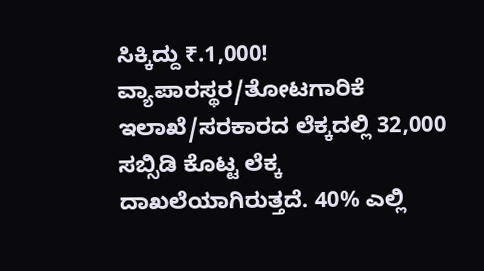ಸಿಕ್ಕಿದ್ದು ₹.1,000! ವ್ಯಾಪಾರಸ್ಥರ/ತೋಟಗಾರಿಕೆ ಇಲಾಖೆ/ಸರಕಾರದ ಲೆಕ್ಕದಲ್ಲಿ 32,000 ಸಬ್ಸಿಡಿ ಕೊಟ್ಟ ಲೆಕ್ಕ ದಾಖಲೆಯಾಗಿರುತ್ತದೆ. 40% ಎಲ್ಲಿ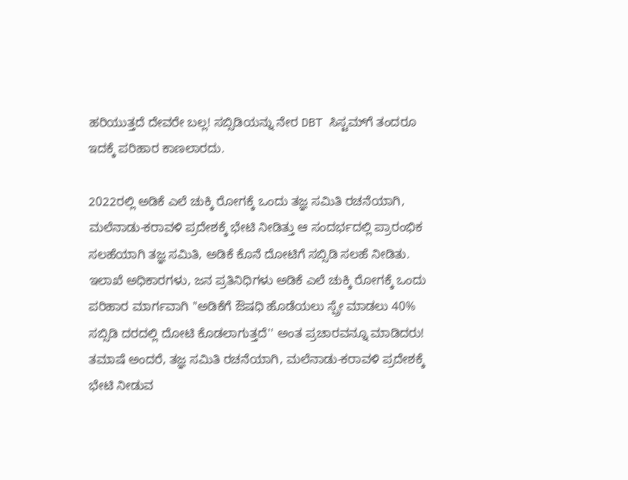ಹರಿಯುತ್ತದೆ ದೇವರೇ ಬಲ್ಲ! ಸಬ್ಸಿಡಿಯನ್ನು ನೇರ DBT ಸಿಸ್ಟಮ್‌ಗೆ ತಂದರೂ ಇದಕ್ಕೆ ಪರಿಹಾರ ಕಾಣಲಾರದು.

2022ರಲ್ಲಿ ಅಡಿಕೆ ಎಲೆ ಚುಕ್ಕಿ ರೋಗಕ್ಕೆ ಒಂದು ತಜ್ಞ ಸಮಿತಿ ರಚನೆಯಾಗಿ, ಮಲೆನಾಡು-ಕರಾವಳಿ ಪ್ರದೇಶಕ್ಕೆ ಭೇಟಿ ನೀಡಿತ್ತು ಆ ಸಂದರ್ಭದಲ್ಲಿ ಪ್ರಾರಂಭಿಕ ಸಲಹೆಯಾಗಿ ತಜ್ಞ ಸಮಿತಿ, ಅಡಿಕೆ ಕೊನೆ ದೋಟಿಗೆ ಸಬ್ಸಿಡಿ ಸಲಹೆ ನೀಡಿತು. ಇಲಾಖೆ ಅಧಿಕಾರಗಳು, ಜನ ಪ್ರತಿನಿಧಿಗಳು ಅಡಿಕೆ ಎಲೆ ಚುಕ್ಕಿ ರೋಗಕ್ಕೆ ಒಂದು ಪರಿಹಾರ ಮಾರ್ಗವಾಗಿ ''ಅಡಿಕೆಗೆ ಔಷಧಿ ಹೊಡೆಯಲು ಸ್ಪ್ರೇ ಮಾಡಲು 40% ಸಬ್ಸಿಡಿ ದರದಲ್ಲಿ ದೋಟಿ ಕೊಡಲಾಗುತ್ತದೆ'' ಅಂತ ಪ್ರಚಾರವನ್ನೂ ಮಾಡಿದರು! ತಮಾಷೆ ಅಂದರೆ, ತಜ್ಞ ಸಮಿತಿ ರಚನೆಯಾಗಿ, ಮಲೆನಾಡು-ಕರಾವಳಿ ಪ್ರದೇಶಕ್ಕೆ ಭೇಟಿ ನೀಡುವ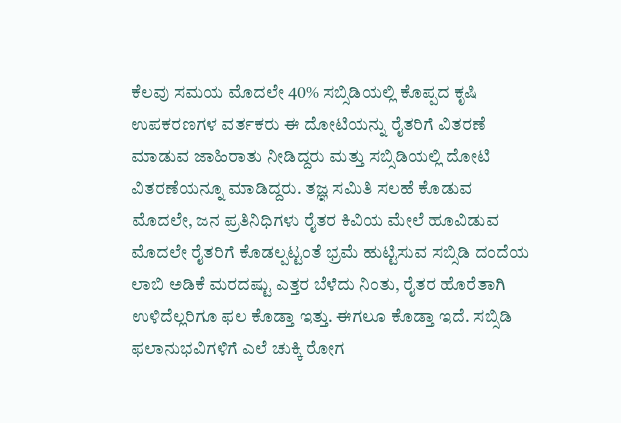ಕೆಲವು ಸಮಯ ಮೊದಲೇ 40% ಸಬ್ಸಿಡಿಯಲ್ಲಿ ಕೊಪ್ಪದ ಕೃಷಿ ಉಪಕರಣಗಳ ವರ್ತಕರು ಈ ದೋಟಿಯನ್ನು ರೈತರಿಗೆ ವಿತರಣೆ ಮಾಡುವ ಜಾಹಿರಾತು ನೀಡಿದ್ದರು ಮತ್ತು ಸಬ್ಸಿಡಿಯಲ್ಲಿ ದೋಟಿ ವಿತರಣೆಯನ್ನೂ ಮಾಡಿದ್ದರು. ತಜ್ಞ ಸಮಿತಿ ಸಲಹೆ ಕೊಡುವ ಮೊದಲೇ, ಜನ ಪ್ರತಿನಿಧಿಗಳು ರೈತರ ಕಿವಿಯ ಮೇಲೆ ಹೂವಿಡುವ ಮೊದಲೇ ರೈತರಿಗೆ ಕೊಡಲ್ಪಟ್ಟಂತೆ ಭ್ರಮೆ ಹುಟ್ಟಿಸುವ ಸಬ್ಸಿಡಿ ದಂದೆಯ ಲಾಬಿ ಅಡಿಕೆ ಮರದಷ್ಟು ಎತ್ತರ ಬೆಳೆದು ನಿಂತು, ರೈತರ ಹೊರೆತಾಗಿ ಉಳಿದೆಲ್ಲರಿಗೂ ಫಲ ಕೊಡ್ತಾ ಇತ್ತು. ಈಗಲೂ ಕೊಡ್ತಾ ಇದೆ. ಸಬ್ಸಿಡಿ ಫಲಾನುಭವಿಗಳಿಗೆ ಎಲೆ ಚುಕ್ಕಿ ರೋಗ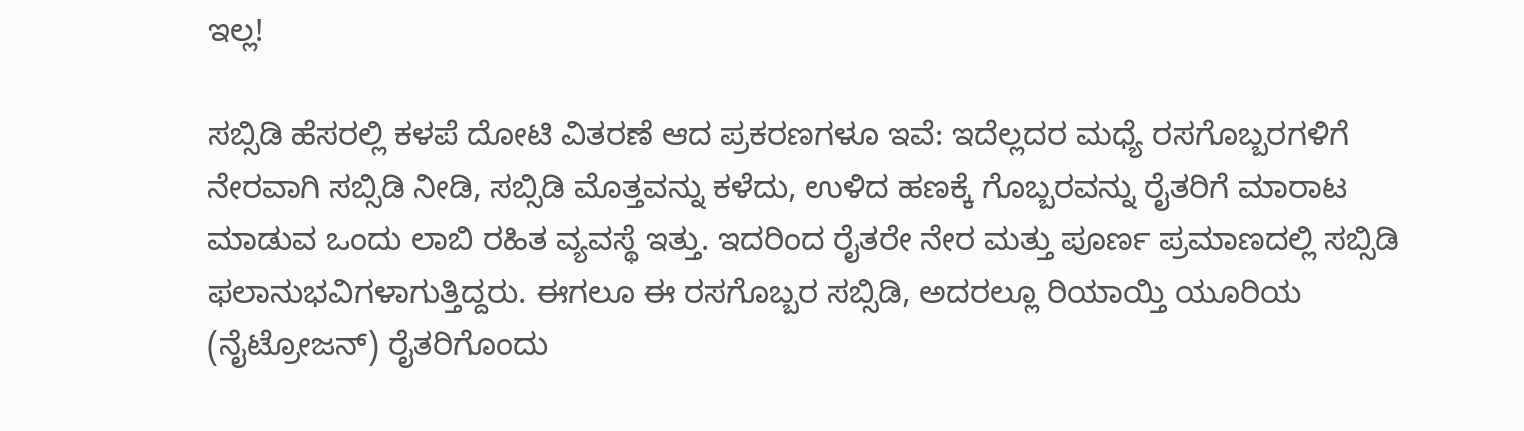ಇಲ್ಲ!

ಸಬ್ಸಿಡಿ ಹೆಸರಲ್ಲಿ ಕಳಪೆ ದೋಟಿ ವಿತರಣೆ ಆದ ಪ್ರಕರಣಗಳೂ ಇವೆ: ಇದೆಲ್ಲದರ ಮಧ್ಯೆ ರಸಗೊಬ್ಬರಗಳಿಗೆ ನೇರವಾಗಿ ಸಬ್ಸಿಡಿ ನೀಡಿ, ಸಬ್ಸಿಡಿ ಮೊತ್ತವನ್ನು ಕಳೆದು, ಉಳಿದ ಹಣಕ್ಕೆ ಗೊಬ್ಬರವನ್ನು ರೈತರಿಗೆ ಮಾರಾಟ ಮಾಡುವ ಒಂದು ಲಾಬಿ ರಹಿತ ವ್ಯವಸ್ಥೆ ಇತ್ತು. ಇದರಿಂದ ರೈತರೇ ನೇರ ಮತ್ತು ಪೂರ್ಣ ಪ್ರಮಾಣದಲ್ಲಿ ಸಬ್ಸಿಡಿ ಫಲಾನುಭವಿಗಳಾಗುತ್ತಿದ್ದರು. ಈಗಲೂ ಈ ರಸಗೊಬ್ಬರ ಸಬ್ಸಿಡಿ, ಅದರಲ್ಲೂ ರಿಯಾಯ್ತಿ ಯೂರಿಯ (ನೈಟ್ರೋಜನ್) ರೈತರಿಗೊಂದು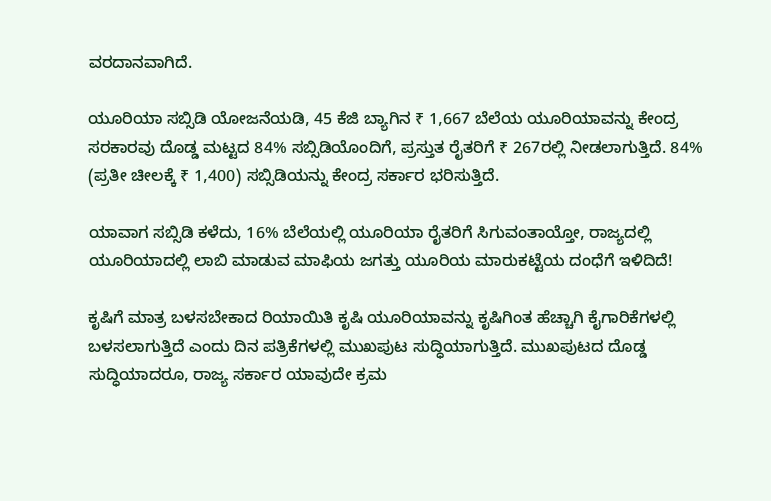ವರದಾನವಾಗಿದೆ.

ಯೂರಿಯಾ ಸಬ್ಸಿಡಿ ಯೋಜನೆಯಡಿ, 45 ಕೆಜಿ ಬ್ಯಾಗಿನ ₹ 1,667 ಬೆಲೆಯ ಯೂರಿಯಾವನ್ನು ಕೇಂದ್ರ ಸರಕಾರವು ದೊಡ್ಡ ಮಟ್ಟದ 84% ಸಬ್ಸಿಡಿಯೊಂದಿಗೆ, ಪ್ರಸ್ತುತ ರೈತರಿಗೆ ₹ 267ರಲ್ಲಿ ನೀಡಲಾಗುತ್ತಿದೆ. 84% (ಪ್ರತೀ ಚೀಲಕ್ಕೆ ₹ 1,400) ಸಬ್ಸಿಡಿಯನ್ನು ಕೇಂದ್ರ ಸರ್ಕಾರ ಭರಿಸುತ್ತಿದೆ.

ಯಾವಾಗ ಸಬ್ಸಿಡಿ ಕಳೆದು, 16% ಬೆಲೆಯಲ್ಲಿ ಯೂರಿಯಾ ರೈತರಿಗೆ ಸಿಗುವಂತಾಯ್ತೋ, ರಾಜ್ಯದಲ್ಲಿ ಯೂರಿಯಾದಲ್ಲಿ ಲಾಬಿ ಮಾಡುವ ಮಾಫಿಯ ಜಗತ್ತು ಯೂರಿಯ ಮಾರುಕಟ್ಟೆಯ ದಂಧೆಗೆ ಇಳಿದಿದೆ!

ಕೃಷಿಗೆ ಮಾತ್ರ ಬಳಸಬೇಕಾದ ರಿಯಾಯಿತಿ ಕೃಷಿ ಯೂರಿಯಾವನ್ನು ಕೃಷಿಗಿಂತ ಹೆಚ್ಚಾಗಿ ಕೈಗಾರಿಕೆಗಳಲ್ಲಿ ಬಳಸಲಾಗುತ್ತಿದೆ ಎಂದು ದಿನ ಪತ್ರಿಕೆಗಳಲ್ಲಿ ಮುಖಪುಟ ಸುದ್ಧಿಯಾಗುತ್ತಿದೆ. ಮುಖಪುಟದ ದೊಡ್ಡ ಸುದ್ಧಿಯಾದರೂ, ರಾಜ್ಯ ಸರ್ಕಾರ ಯಾವುದೇ ಕ್ರಮ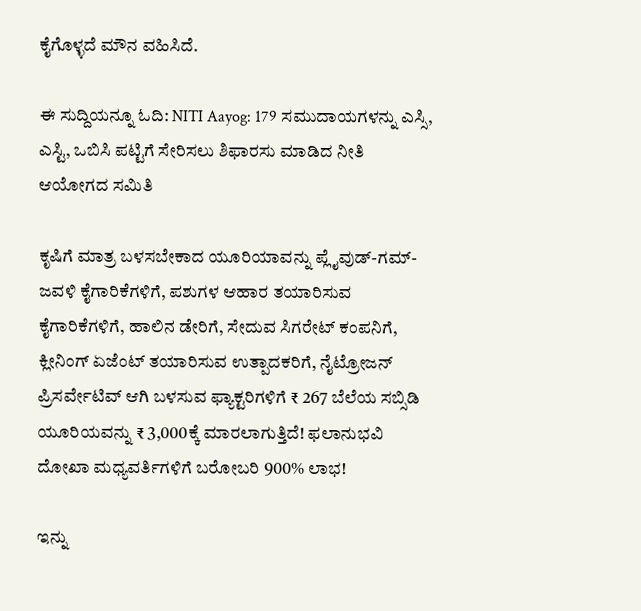ಕೈಗೊಳ್ಳದೆ ಮೌನ ವಹಿಸಿದೆ.

ಈ ಸುದ್ದಿಯನ್ನೂ ಓದಿ: NITI Aayog: 179 ಸಮುದಾಯಗಳನ್ನು ಎಸ್ಸಿ, ಎಸ್ಟಿ, ಒಬಿಸಿ ಪಟ್ಟಿಗೆ ಸೇರಿಸಲು ಶಿಫಾರಸು ಮಾಡಿದ ನೀತಿ ಆಯೋಗದ ಸಮಿತಿ

ಕೃಷಿಗೆ ಮಾತ್ರ ಬಳಸಬೇಕಾದ ಯೂರಿಯಾವನ್ನು ಪ್ಲೈವುಡ್-ಗಮ್-ಜವಳಿ ಕೈಗಾರಿಕೆಗಳಿಗೆ, ಪಶುಗಳ ಆಹಾರ ತಯಾರಿಸುವ ಕೈಗಾರಿಕೆಗಳಿಗೆ, ಹಾಲಿನ ಡೇರಿಗೆ, ಸೇದುವ ಸಿಗರೇಟ್ ಕಂಪನಿಗೆ, ಕ್ಲೀನಿಂಗ್ ಏಜೆಂಟ್‌ ತಯಾರಿಸುವ ಉತ್ಪಾದಕರಿಗೆ, ನೈಟ್ರೋಜನ್ ಪ್ರಿಸರ್ವೇಟಿವ್ ಆಗಿ ಬಳಸುವ ಫ್ಯಾಕ್ಟರಿಗಳಿಗೆ ₹ 267 ಬೆಲೆಯ ಸಬ್ಸಿಡಿ ಯೂರಿಯವನ್ನು ₹ 3,000ಕ್ಕೆ ಮಾರಲಾಗುತ್ತಿದೆ! ಫಲಾನುಭವಿ ದೋಖಾ ಮಧ್ಯವರ್ತಿಗಳಿಗೆ ಬರೋಬರಿ 900% ಲಾಭ!

ಇನ್ನು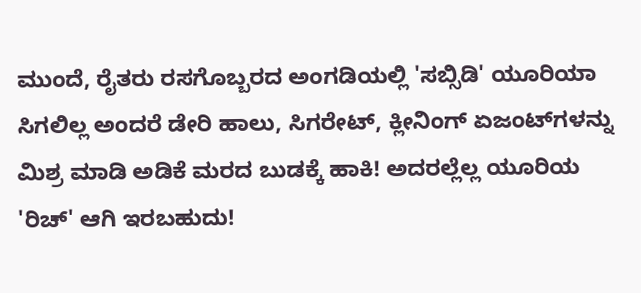ಮುಂದೆ, ರೈತರು ರಸಗೊಬ್ಬರದ ಅಂಗಡಿಯಲ್ಲಿ 'ಸಬ್ಸಿಡಿ' ಯೂರಿಯಾ ಸಿಗಲಿಲ್ಲ ಅಂದರೆ ಡೇರಿ ಹಾಲು, ಸಿಗರೇಟ್, ಕ್ಲೀನಿಂಗ್ ಏಜಂಟ್‌ಗಳನ್ನು ಮಿಶ್ರ ಮಾಡಿ ಅಡಿಕೆ ಮರದ ಬುಡಕ್ಕೆ ಹಾಕಿ! ಅದರಲ್ಲೆಲ್ಲ ಯೂರಿಯ 'ರಿಚ್' ಆಗಿ ಇರಬಹುದು!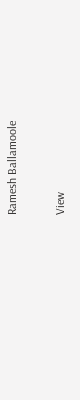Ramesh Ballamoole

View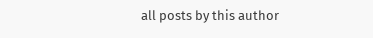all posts by this author